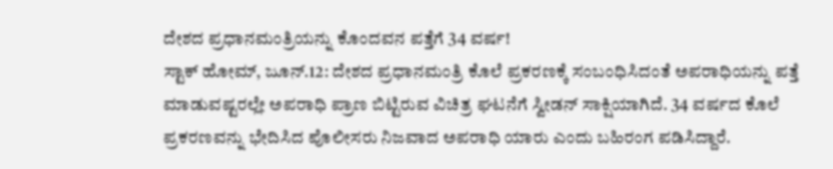ದೇಶದ ಪ್ರಧಾನಮಂತ್ರಿಯನ್ನು ಕೊಂದವನ ಪತ್ತೆಗೆ 34 ವರ್ಷ!
ಸ್ಟಾಕ್ ಹೋಮ್, ಜೂನ್.12: ದೇಶದ ಪ್ರಧಾನಮಂತ್ರಿ ಕೊಲೆ ಪ್ರಕರಣಕ್ಕೆ ಸಂಬಂಧಿಸಿದಂತೆ ಅಪರಾಧಿಯನ್ನು ಪತ್ತೆ ಮಾಡುವಷ್ಟರಲ್ಲೇ ಅಪರಾಧಿ ಪ್ರಾಣ ಬಿಟ್ಟಿರುವ ವಿಚಿತ್ರ ಘಟನೆಗೆ ಸ್ವೀಡನ್ ಸಾಕ್ಷಿಯಾಗಿದೆ. 34 ವರ್ಷದ ಕೊಲೆ ಪ್ರಕರಣವನ್ನು ಭೇದಿಸಿದ ಪೊಲೀಸರು ನಿಜವಾದ ಅಪರಾಧಿ ಯಾರು ಎಂದು ಬಹಿರಂಗ ಪಡಿಸಿದ್ದಾರೆ.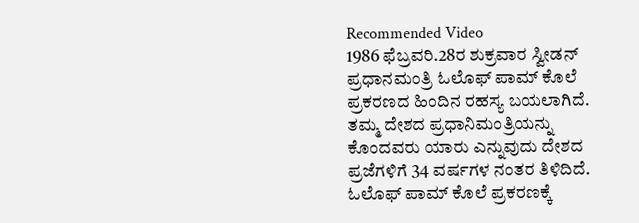Recommended Video
1986 ಫೆಬ್ರವರಿ.28ರ ಶುಕ್ರವಾರ ಸ್ವೀಡನ್ ಪ್ರಧಾನಮಂತ್ರಿ ಓಲೊಫ್ ಪಾಮ್ ಕೊಲೆ ಪ್ರಕರಣದ ಹಿಂದಿನ ರಹಸ್ಯ ಬಯಲಾಗಿದೆ. ತಮ್ಮ ದೇಶದ ಪ್ರಧಾನಿಮಂತ್ರಿಯನ್ನು ಕೊಂದವರು ಯಾರು ಎನ್ನುವುದು ದೇಶದ ಪ್ರಜೆಗಳಿಗೆ 34 ವರ್ಷಗಳ ನಂತರ ತಿಳಿದಿದೆ.
ಓಲೊಫ್ ಪಾಮ್ ಕೊಲೆ ಪ್ರಕರಣಕ್ಕೆ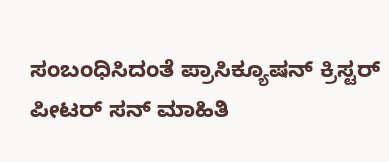ಸಂಬಂಧಿಸಿದಂತೆ ಪ್ರಾಸಿಕ್ಯೂಷನ್ ಕ್ರಿಸ್ಟರ್ ಪೀಟರ್ ಸನ್ ಮಾಹಿತಿ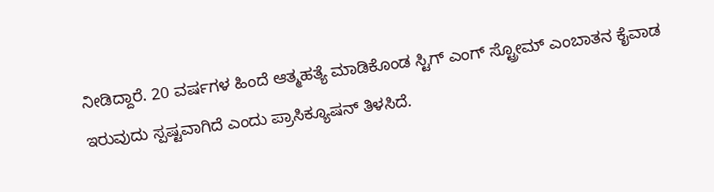ನೀಡಿದ್ದಾರೆ. 20 ವರ್ಷಗಳ ಹಿಂದೆ ಆತ್ಮಹತ್ಯೆ ಮಾಡಿಕೊಂಡ ಸ್ಟಿಗ್ ಎಂಗ್ ಸ್ಟ್ರೋಮ್ ಎಂಬಾತನ ಕೈವಾಡ ಇರುವುದು ಸ್ಪಷ್ಟವಾಗಿದೆ ಎಂದು ಪ್ರಾಸಿಕ್ಯೂಷನ್ ತಿಳಸಿದೆ.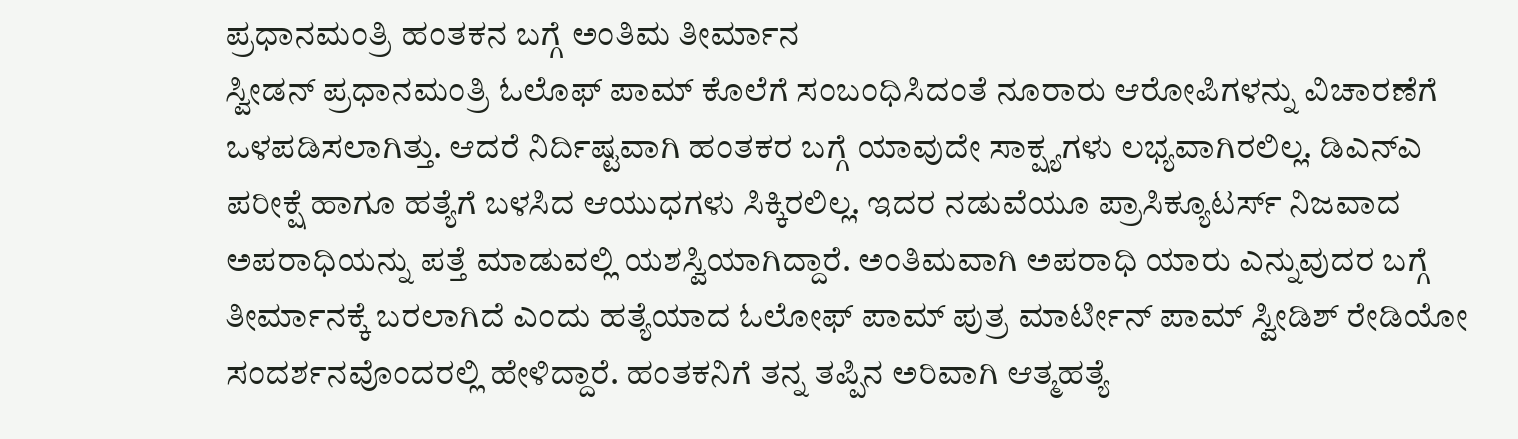ಪ್ರಧಾನಮಂತ್ರಿ ಹಂತಕನ ಬಗ್ಗೆ ಅಂತಿಮ ತೀರ್ಮಾನ
ಸ್ವೀಡನ್ ಪ್ರಧಾನಮಂತ್ರಿ ಓಲೊಫ್ ಪಾಮ್ ಕೊಲೆಗೆ ಸಂಬಂಧಿಸಿದಂತೆ ನೂರಾರು ಆರೋಪಿಗಳನ್ನು ವಿಚಾರಣೆಗೆ ಒಳಪಡಿಸಲಾಗಿತ್ತು. ಆದರೆ ನಿರ್ದಿಷ್ಟವಾಗಿ ಹಂತಕರ ಬಗ್ಗೆ ಯಾವುದೇ ಸಾಕ್ಷ್ಯಗಳು ಲಭ್ಯವಾಗಿರಲಿಲ್ಲ. ಡಿಎನ್ಎ ಪರೀಕ್ಷೆ ಹಾಗೂ ಹತ್ಯೆಗೆ ಬಳಸಿದ ಆಯುಧಗಳು ಸಿಕ್ಕಿರಲಿಲ್ಲ. ಇದರ ನಡುವೆಯೂ ಪ್ರಾಸಿಕ್ಯೂಟರ್ಸ್ ನಿಜವಾದ ಅಪರಾಧಿಯನ್ನು ಪತ್ತೆ ಮಾಡುವಲ್ಲಿ ಯಶಸ್ವಿಯಾಗಿದ್ದಾರೆ. ಅಂತಿಮವಾಗಿ ಅಪರಾಧಿ ಯಾರು ಎನ್ನುವುದರ ಬಗ್ಗೆ ತೀರ್ಮಾನಕ್ಕೆ ಬರಲಾಗಿದೆ ಎಂದು ಹತ್ಯೆಯಾದ ಓಲೋಫ್ ಪಾಮ್ ಪುತ್ರ ಮಾರ್ಟೀನ್ ಪಾಮ್ ಸ್ವೀಡಿಶ್ ರೇಡಿಯೋ ಸಂದರ್ಶನವೊಂದರಲ್ಲಿ ಹೇಳಿದ್ದಾರೆ. ಹಂತಕನಿಗೆ ತನ್ನ ತಪ್ಪಿನ ಅರಿವಾಗಿ ಆತ್ಮಹತ್ಯೆ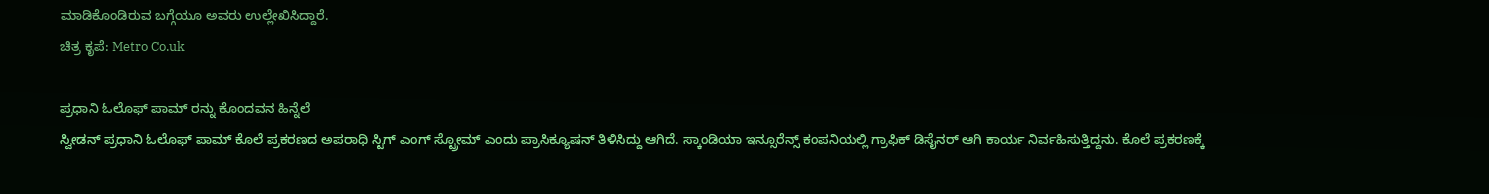ಮಾಡಿಕೊಂಡಿರುವ ಬಗ್ಗೆಯೂ ಅವರು ಉಲ್ಲೇಖಿಸಿದ್ದಾರೆ.
ಚಿತ್ರ ಕೃಪೆ: Metro Co.uk

ಪ್ರಧಾನಿ ಓಲೊಫ್ ಪಾಮ್ ರನ್ನು ಕೊಂದವನ ಹಿನ್ನೆಲೆ
ಸ್ವೀಡನ್ ಪ್ರಧಾನಿ ಓಲೊಫ್ ಪಾಮ್ ಕೊಲೆ ಪ್ರಕರಣದ ಅಪರಾಧಿ ಸ್ಟಿಗ್ ಎಂಗ್ ಸ್ಟ್ರೋಮ್ ಎಂದು ಪ್ರಾಸಿಕ್ಯೂಷನ್ ತಿಳಿಸಿದ್ದು ಆಗಿದೆ. ಸ್ಕಾಂಡಿಯಾ ಇನ್ಸೂರೆನ್ಸ್ ಕಂಪನಿಯಲ್ಲಿ ಗ್ರಾಫಿಕ್ ಡಿಸೈನರ್ ಆಗಿ ಕಾರ್ಯ ನಿರ್ವಹಿಸುತ್ತಿದ್ದನು. ಕೊಲೆ ಪ್ರಕರಣಕ್ಕೆ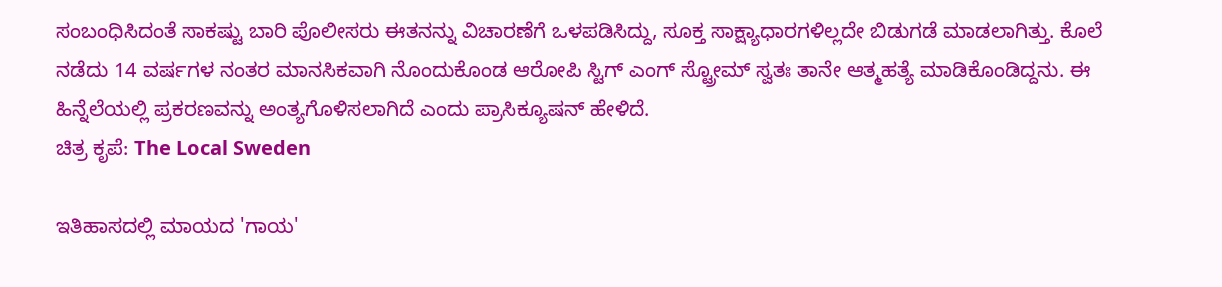ಸಂಬಂಧಿಸಿದಂತೆ ಸಾಕಷ್ಟು ಬಾರಿ ಪೊಲೀಸರು ಈತನನ್ನು ವಿಚಾರಣೆಗೆ ಒಳಪಡಿಸಿದ್ದು, ಸೂಕ್ತ ಸಾಕ್ಷ್ಯಾಧಾರಗಳಿಲ್ಲದೇ ಬಿಡುಗಡೆ ಮಾಡಲಾಗಿತ್ತು. ಕೊಲೆ ನಡೆದು 14 ವರ್ಷಗಳ ನಂತರ ಮಾನಸಿಕವಾಗಿ ನೊಂದುಕೊಂಡ ಆರೋಪಿ ಸ್ಟಿಗ್ ಎಂಗ್ ಸ್ಟ್ರೋಮ್ ಸ್ವತಃ ತಾನೇ ಆತ್ಮಹತ್ಯೆ ಮಾಡಿಕೊಂಡಿದ್ದನು. ಈ ಹಿನ್ನೆಲೆಯಲ್ಲಿ ಪ್ರಕರಣವನ್ನು ಅಂತ್ಯಗೊಳಿಸಲಾಗಿದೆ ಎಂದು ಪ್ರಾಸಿಕ್ಯೂಷನ್ ಹೇಳಿದೆ.
ಚಿತ್ರ ಕೃಪೆ: The Local Sweden

ಇತಿಹಾಸದಲ್ಲಿ ಮಾಯದ 'ಗಾಯ'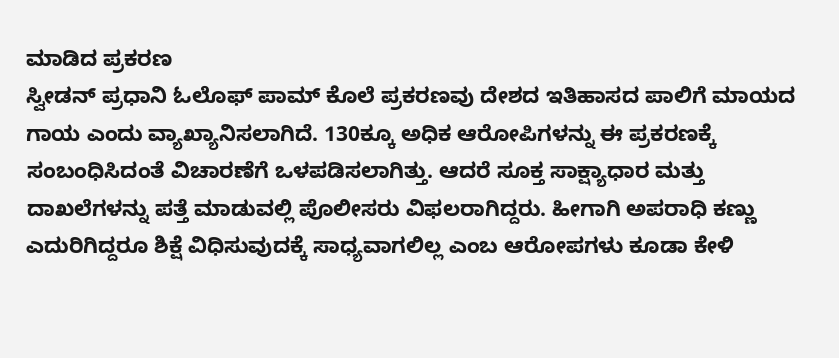ಮಾಡಿದ ಪ್ರಕರಣ
ಸ್ವೀಡನ್ ಪ್ರಧಾನಿ ಓಲೊಫ್ ಪಾಮ್ ಕೊಲೆ ಪ್ರಕರಣವು ದೇಶದ ಇತಿಹಾಸದ ಪಾಲಿಗೆ ಮಾಯದ ಗಾಯ ಎಂದು ವ್ಯಾಖ್ಯಾನಿಸಲಾಗಿದೆ. 130ಕ್ಕೂ ಅಧಿಕ ಆರೋಪಿಗಳನ್ನು ಈ ಪ್ರಕರಣಕ್ಕೆ ಸಂಬಂಧಿಸಿದಂತೆ ವಿಚಾರಣೆಗೆ ಒಳಪಡಿಸಲಾಗಿತ್ತು. ಆದರೆ ಸೂಕ್ತ ಸಾಕ್ಷ್ಯಾಧಾರ ಮತ್ತು ದಾಖಲೆಗಳನ್ನು ಪತ್ತೆ ಮಾಡುವಲ್ಲಿ ಪೊಲೀಸರು ವಿಫಲರಾಗಿದ್ದರು. ಹೀಗಾಗಿ ಅಪರಾಧಿ ಕಣ್ಣು ಎದುರಿಗಿದ್ದರೂ ಶಿಕ್ಷೆ ವಿಧಿಸುವುದಕ್ಕೆ ಸಾಧ್ಯವಾಗಲಿಲ್ಲ ಎಂಬ ಆರೋಪಗಳು ಕೂಡಾ ಕೇಳಿ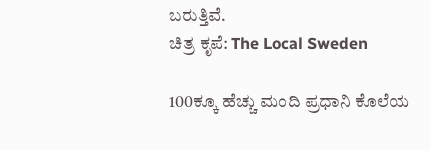ಬರುತ್ತಿವೆ.
ಚಿತ್ರ ಕೃಪೆ: The Local Sweden

100ಕ್ಕೂ ಹೆಚ್ಚು ಮಂದಿ ಪ್ರಧಾನಿ ಕೊಲೆಯ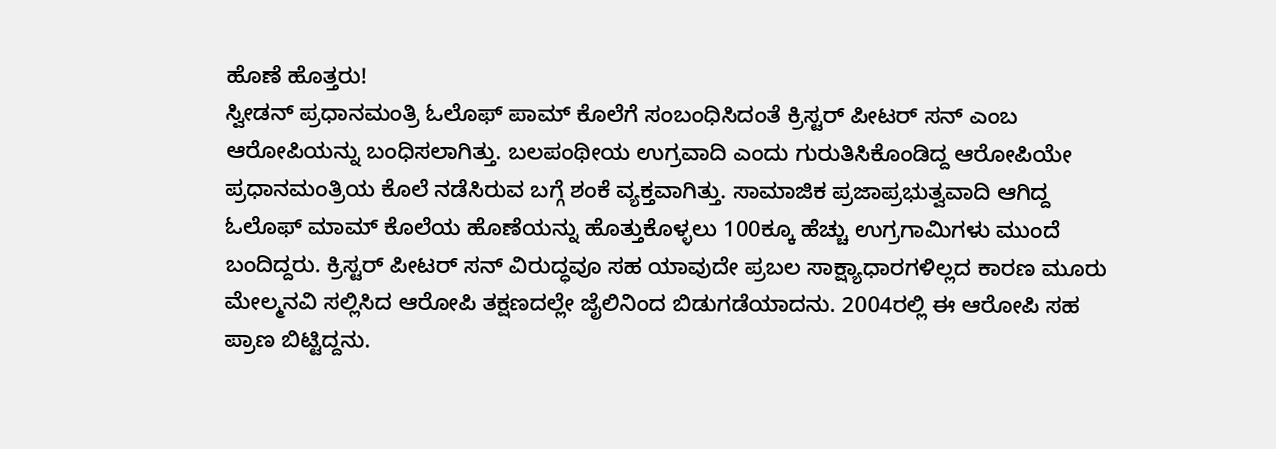ಹೊಣೆ ಹೊತ್ತರು!
ಸ್ವೀಡನ್ ಪ್ರಧಾನಮಂತ್ರಿ ಓಲೊಫ್ ಪಾಮ್ ಕೊಲೆಗೆ ಸಂಬಂಧಿಸಿದಂತೆ ಕ್ರಿಸ್ಟರ್ ಪೀಟರ್ ಸನ್ ಎಂಬ ಆರೋಪಿಯನ್ನು ಬಂಧಿಸಲಾಗಿತ್ತು. ಬಲಪಂಥೀಯ ಉಗ್ರವಾದಿ ಎಂದು ಗುರುತಿಸಿಕೊಂಡಿದ್ದ ಆರೋಪಿಯೇ ಪ್ರಧಾನಮಂತ್ರಿಯ ಕೊಲೆ ನಡೆಸಿರುವ ಬಗ್ಗೆ ಶಂಕೆ ವ್ಯಕ್ತವಾಗಿತ್ತು. ಸಾಮಾಜಿಕ ಪ್ರಜಾಪ್ರಭುತ್ವವಾದಿ ಆಗಿದ್ದ ಓಲೊಫ್ ಮಾಮ್ ಕೊಲೆಯ ಹೊಣೆಯನ್ನು ಹೊತ್ತುಕೊಳ್ಳಲು 100ಕ್ಕೂ ಹೆಚ್ಚು ಉಗ್ರಗಾಮಿಗಳು ಮುಂದೆ ಬಂದಿದ್ದರು. ಕ್ರಿಸ್ಟರ್ ಪೀಟರ್ ಸನ್ ವಿರುದ್ಧವೂ ಸಹ ಯಾವುದೇ ಪ್ರಬಲ ಸಾಕ್ಷ್ಯಾಧಾರಗಳಿಲ್ಲದ ಕಾರಣ ಮೂರು ಮೇಲ್ಮನವಿ ಸಲ್ಲಿಸಿದ ಆರೋಪಿ ತಕ್ಷಣದಲ್ಲೇ ಜೈಲಿನಿಂದ ಬಿಡುಗಡೆಯಾದನು. 2004ರಲ್ಲಿ ಈ ಆರೋಪಿ ಸಹ ಪ್ರಾಣ ಬಿಟ್ಟಿದ್ದನು.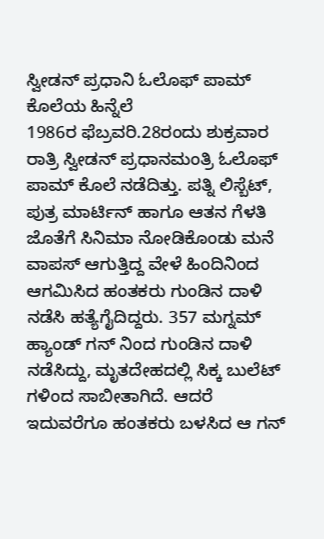ಸ್ವೀಡನ್ ಪ್ರಧಾನಿ ಓಲೊಫ್ ಪಾಮ್ ಕೊಲೆಯ ಹಿನ್ನೆಲೆ
1986ರ ಫೆಬ್ರವರಿ.28ರಂದು ಶುಕ್ರವಾರ ರಾತ್ರಿ ಸ್ವೀಡನ್ ಪ್ರಧಾನಮಂತ್ರಿ ಓಲೊಫ್ ಪಾಮ್ ಕೊಲೆ ನಡೆದಿತ್ತು. ಪತ್ನಿ ಲಿಸ್ಬೆಟ್, ಪುತ್ರ ಮಾರ್ಟಿನ್ ಹಾಗೂ ಆತನ ಗೆಳತಿ ಜೊತೆಗೆ ಸಿನಿಮಾ ನೋಡಿಕೊಂಡು ಮನೆ ವಾಪಸ್ ಆಗುತ್ತಿದ್ದ ವೇಳೆ ಹಿಂದಿನಿಂದ ಆಗಮಿಸಿದ ಹಂತಕರು ಗುಂಡಿನ ದಾಳಿ ನಡೆಸಿ ಹತ್ಯೆಗೈದಿದ್ದರು. 357 ಮಗ್ನಮ್ ಹ್ಯಾಂಡ್ ಗನ್ ನಿಂದ ಗುಂಡಿನ ದಾಳಿ ನಡೆಸಿದ್ದು, ಮೃತದೇಹದಲ್ಲಿ ಸಿಕ್ಕ ಬುಲೆಟ್ ಗಳಿಂದ ಸಾಬೀತಾಗಿದೆ. ಆದರೆ ಇದುವರೆಗೂ ಹಂತಕರು ಬಳಸಿದ ಆ ಗನ್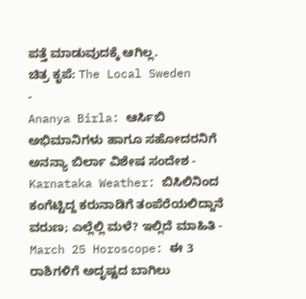ಪತ್ತೆ ಮಾಡುವುದಕ್ಕೆ ಆಗಿಲ್ಲ.
ಚಿತ್ರ ಕೃಪೆ: The Local Sweden
-
Ananya Birla: ಆರ್ಸಿಬಿ ಅಭಿಮಾನಿಗಳು ಹಾಗೂ ಸಹೋದರನಿಗೆ ಅನನ್ಯಾ ಬಿರ್ಲಾ ವಿಶೇಷ ಸಂದೇಶ -
Karnataka Weather: ಬಿಸಿಲಿನಿಂದ ಕಂಗೆಟ್ಟಿದ್ದ ಕರುನಾಡಿಗೆ ತಂಪೆರೆಯಲಿದ್ದಾನೆ ವರುಣ; ಎಲ್ಲೆಲ್ಲಿ ಮಳೆ? ಇಲ್ಲಿದೆ ಮಾಹಿತಿ -
March 25 Horoscope: ಈ 3 ರಾಶಿಗಳಿಗೆ ಅದೃಷ್ಟದ ಬಾಗಿಲು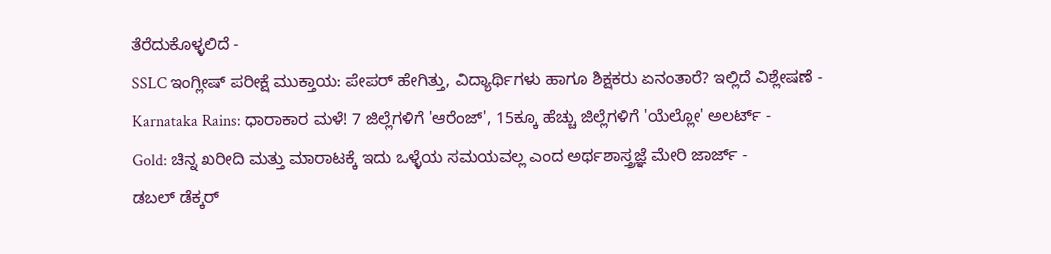ತೆರೆದುಕೊಳ್ಳಲಿದೆ -
SSLC ಇಂಗ್ಲೀಷ್ ಪರೀಕ್ಷೆ ಮುಕ್ತಾಯ: ಪೇಪರ್ ಹೇಗಿತ್ತು, ವಿದ್ಯಾರ್ಥಿಗಳು ಹಾಗೂ ಶಿಕ್ಷಕರು ಏನಂತಾರೆ? ಇಲ್ಲಿದೆ ವಿಶ್ಲೇಷಣೆ -
Karnataka Rains: ಧಾರಾಕಾರ ಮಳೆ! 7 ಜಿಲ್ಲೆಗಳಿಗೆ 'ಆರೆಂಜ್', 15ಕ್ಕೂ ಹೆಚ್ಚು ಜಿಲ್ಲೆಗಳಿಗೆ 'ಯೆಲ್ಲೋ' ಅಲರ್ಟ್ -
Gold: ಚಿನ್ನ ಖರೀದಿ ಮತ್ತು ಮಾರಾಟಕ್ಕೆ ಇದು ಒಳ್ಳೆಯ ಸಮಯವಲ್ಲ ಎಂದ ಅರ್ಥಶಾಸ್ತ್ರಜ್ಞೆ ಮೇರಿ ಜಾರ್ಜ್ -
ಡಬಲ್ ಡೆಕ್ಕರ್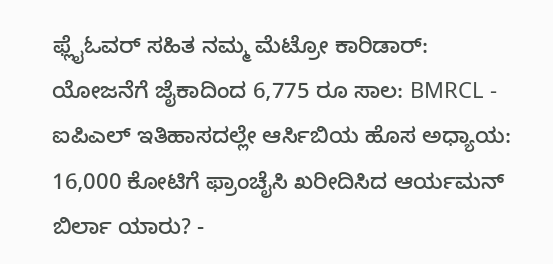ಫ್ಲೈಓವರ್ ಸಹಿತ ನಮ್ಮ ಮೆಟ್ರೋ ಕಾರಿಡಾರ್: ಯೋಜನೆಗೆ ಜೈಕಾದಿಂದ 6,775 ರೂ ಸಾಲ: BMRCL -
ಐಪಿಎಲ್ ಇತಿಹಾಸದಲ್ಲೇ ಆರ್ಸಿಬಿಯ ಹೊಸ ಅಧ್ಯಾಯ: 16,000 ಕೋಟಿಗೆ ಫ್ರಾಂಚೈಸಿ ಖರೀದಿಸಿದ ಆರ್ಯಮನ್ ಬಿರ್ಲಾ ಯಾರು? -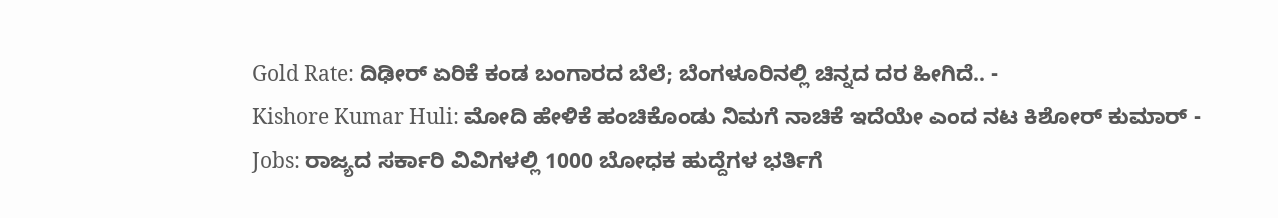Gold Rate: ದಿಢೀರ್ ಏರಿಕೆ ಕಂಡ ಬಂಗಾರದ ಬೆಲೆ; ಬೆಂಗಳೂರಿನಲ್ಲಿ ಚಿನ್ನದ ದರ ಹೀಗಿದೆ.. -
Kishore Kumar Huli: ಮೋದಿ ಹೇಳಿಕೆ ಹಂಚಿಕೊಂಡು ನಿಮಗೆ ನಾಚಿಕೆ ಇದೆಯೇ ಎಂದ ನಟ ಕಿಶೋರ್ ಕುಮಾರ್ -
Jobs: ರಾಜ್ಯದ ಸರ್ಕಾರಿ ವಿವಿಗಳಲ್ಲಿ 1000 ಬೋಧಕ ಹುದ್ದೆಗಳ ಭರ್ತಿಗೆ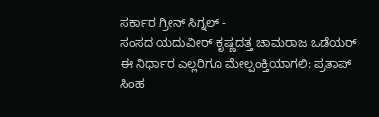ಸರ್ಕಾರ ಗ್ರೀನ್ ಸಿಗ್ನಲ್ -
ಸಂಸದ ಯದುವೀರ್ ಕೃಷ್ಣದತ್ತ ಚಾಮರಾಜ ಒಡೆಯರ್ ಈ ನಿರ್ಧಾರ ಎಲ್ಲರಿಗೂ ಮೇಲ್ಪಂಕ್ತಿಯಾಗಲಿ: ಪ್ರತಾಪ್ ಸಿಂಹ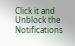Click it and Unblock the Notifications